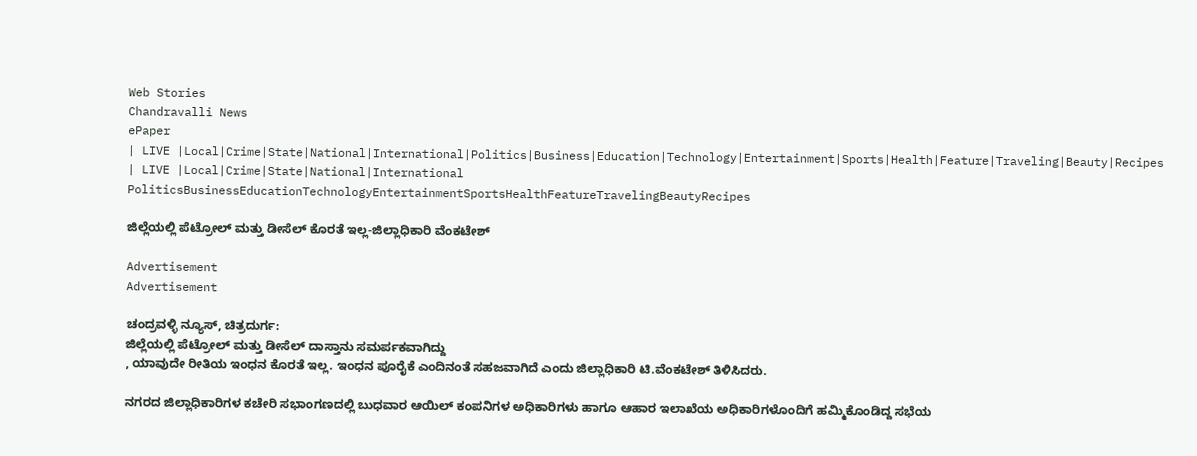Web Stories
Chandravalli News
ePaper
| LIVE |Local|Crime|State|National|International|Politics|Business|Education|Technology|Entertainment|Sports|Health|Feature|Traveling|Beauty|Recipes
| LIVE |Local|Crime|State|National|International
PoliticsBusinessEducationTechnologyEntertainmentSportsHealthFeatureTravelingBeautyRecipes

ಜಿಲ್ಲೆಯಲ್ಲಿ ಪೆಟ್ರೋಲ್ ಮತ್ತು ಡೀಸೆಲ್ ಕೊರತೆ ಇಲ್ಲ-ಜಿಲ್ಲಾಧಿಕಾರಿ ವೆಂಕಟೇಶ್

Advertisement
Advertisement

ಚಂದ್ರವಳ್ಳಿ ನ್ಯೂಸ್, ಚಿತ್ರದುರ್ಗ:
ಜಿಲ್ಲೆಯಲ್ಲಿ ಪೆಟ್ರೋಲ್ ಮತ್ತು ಡೀಸೆಲ್ ದಾಸ್ತಾನು ಸಮರ್ಪಕವಾಗಿದ್ದು
, ಯಾವುದೇ ರೀತಿಯ ಇಂಧನ ಕೊರತೆ ಇಲ್ಲ. ಇಂಧನ ಪೂರೈಕೆ ಎಂದಿನಂತೆ ಸಹಜವಾಗಿದೆ ಎಂದು ಜಿಲ್ಲಾಧಿಕಾರಿ ಟಿ.ವೆಂಕಟೇಶ್ ತಿಳಿಸಿದರು.

ನಗರದ ಜಿಲ್ಲಾಧಿಕಾರಿಗಳ ಕಚೇರಿ ಸಭಾಂಗಣದಲ್ಲಿ ಬುಧವಾರ ಆಯಿಲ್ ಕಂಪನಿಗಳ ಅಧಿಕಾರಿಗಳು ಹಾಗೂ ಆಹಾರ ಇಲಾಖೆಯ ಅಧಿಕಾರಿಗಳೊಂದಿಗೆ ಹಮ್ಮಿಕೊಂಡಿದ್ದ ಸಭೆಯ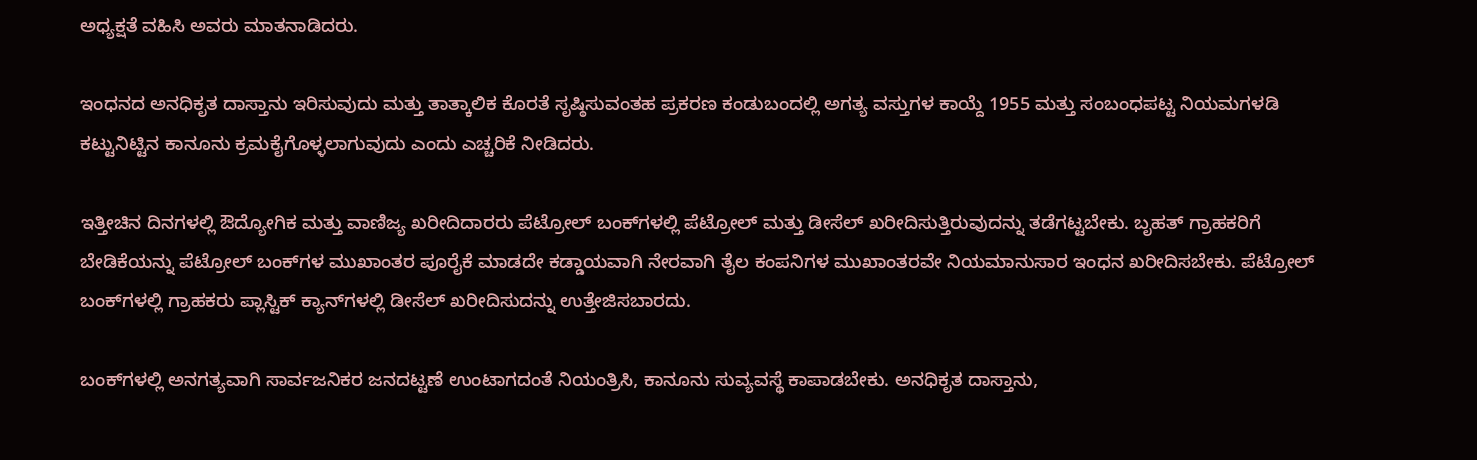ಅಧ್ಯಕ್ಷತೆ ವಹಿಸಿ ಅವರು ಮಾತನಾಡಿದರು.

ಇಂಧನದ ಅನಧಿಕೃತ ದಾಸ್ತಾನು ಇರಿಸುವುದು ಮತ್ತು ತಾತ್ಕಾಲಿಕ ಕೊರತೆ ಸೃಷ್ಠಿಸುವಂತಹ ಪ್ರಕರಣ ಕಂಡುಬಂದಲ್ಲಿ ಅಗತ್ಯ ವಸ್ತುಗಳ ಕಾಯ್ದೆ 1955 ಮತ್ತು ಸಂಬಂಧಪಟ್ಟ ನಿಯಮಗಳಡಿ ಕಟ್ಟುನಿಟ್ಟಿನ ಕಾನೂನು ಕ್ರಮಕೈಗೊಳ್ಳಲಾಗುವುದು ಎಂದು ಎಚ್ಚರಿಕೆ ನೀಡಿದರು.

ಇತ್ತೀಚಿನ ದಿನಗಳಲ್ಲಿ ಔದ್ಯೋಗಿಕ ಮತ್ತು ವಾಣಿಜ್ಯ ಖರೀದಿದಾರರು ಪೆಟ್ರೋಲ್ ಬಂಕ್‍ಗಳಲ್ಲಿ ಪೆಟ್ರೋಲ್ ಮತ್ತು ಡೀಸೆಲ್ ಖರೀದಿಸುತ್ತಿರುವುದನ್ನು ತಡೆಗಟ್ಟಬೇಕು. ಬೃಹತ್ ಗ್ರಾಹಕರಿಗೆ ಬೇಡಿಕೆಯನ್ನು ಪೆಟ್ರೋಲ್ ಬಂಕ್‍ಗಳ ಮುಖಾಂತರ ಪೂರೈಕೆ ಮಾಡದೇ ಕಡ್ಡಾಯವಾಗಿ ನೇರವಾಗಿ ತೈಲ ಕಂಪನಿಗಳ ಮುಖಾಂತರವೇ ನಿಯಮಾನುಸಾರ ಇಂಧನ ಖರೀದಿಸಬೇಕು. ಪೆಟ್ರೋಲ್ ಬಂಕ್‍ಗಳಲ್ಲಿ ಗ್ರಾಹಕರು ಪ್ಲಾಸ್ಟಿಕ್ ಕ್ಯಾನ್‍ಗಳಲ್ಲಿ ಡೀಸೆಲ್ ಖರೀದಿಸುದನ್ನು ಉತ್ತೇಜಿಸಬಾರದು.

ಬಂಕ್‍ಗಳಲ್ಲಿ ಅನಗತ್ಯವಾಗಿ ಸಾರ್ವಜನಿಕರ ಜನದಟ್ಟಣೆ ಉಂಟಾಗದಂತೆ ನಿಯಂತ್ರಿಸಿ, ಕಾನೂನು ಸುವ್ಯವಸ್ಥೆ ಕಾಪಾಡಬೇಕು. ಅನಧಿಕೃತ ದಾಸ್ತಾನು,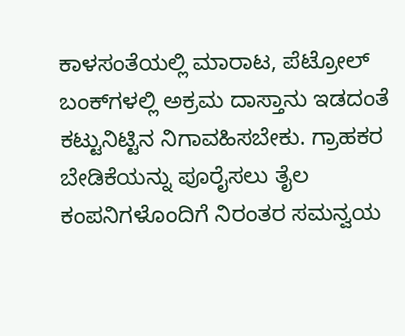ಕಾಳಸಂತೆಯಲ್ಲಿ ಮಾರಾಟ, ಪೆಟ್ರೋಲ್ ಬಂಕ್‍ಗಳಲ್ಲಿ ಅಕ್ರಮ ದಾಸ್ತಾನು ಇಡದಂತೆ ಕಟ್ಟುನಿಟ್ಟಿನ ನಿಗಾವಹಿಸಬೇಕು. ಗ್ರಾಹಕರ ಬೇಡಿಕೆಯನ್ನು ಪೂರೈಸಲು ತೈಲ ಕಂಪನಿಗಳೊಂದಿಗೆ ನಿರಂತರ ಸಮನ್ವಯ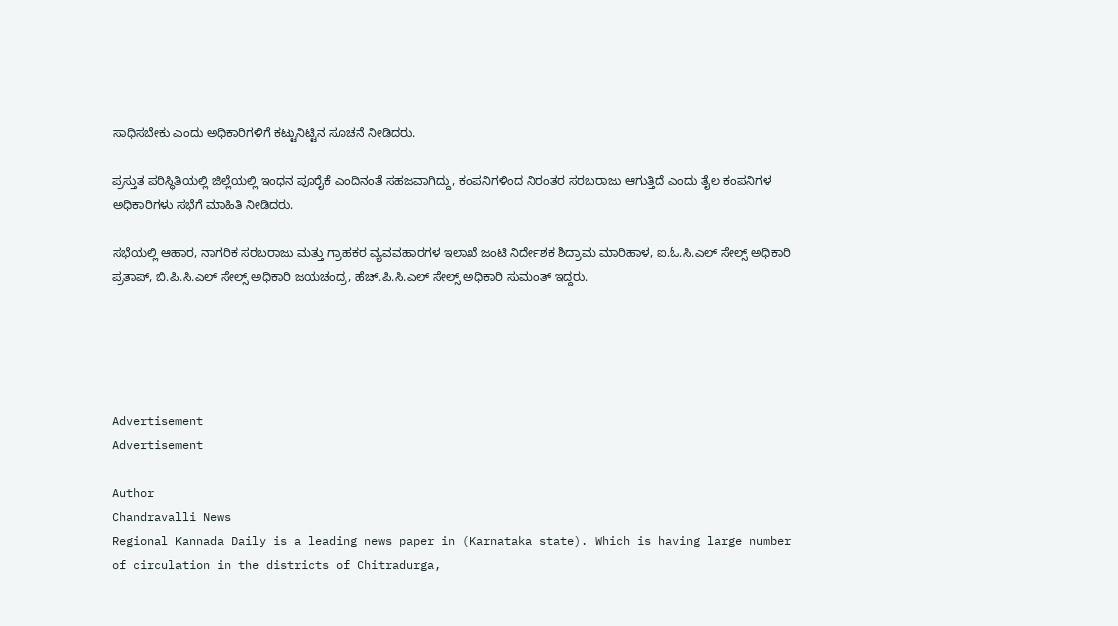ಸಾಧಿಸಬೇಕು ಎಂದು ಅಧಿಕಾರಿಗಳಿಗೆ ಕಟ್ಟುನಿಟ್ಟಿನ ಸೂಚನೆ ನೀಡಿದರು.

ಪ್ರಸ್ತುತ ಪರಿಸ್ಥಿತಿಯಲ್ಲಿ ಜಿಲ್ಲೆಯಲ್ಲಿ ಇಂಧನ ಪೂರೈಕೆ ಎಂದಿನಂತೆ ಸಹಜವಾಗಿದ್ದು, ಕಂಪನಿಗಳಿಂದ ನಿರಂತರ ಸರಬರಾಜು ಆಗುತ್ತಿದೆ ಎಂದು ತೈಲ ಕಂಪನಿಗಳ ಅಧಿಕಾರಿಗಳು ಸಭೆಗೆ ಮಾಹಿತಿ ನೀಡಿದರು.

ಸಭೆಯಲ್ಲಿ ಆಹಾರ, ನಾಗರಿಕ ಸರಬರಾಜು ಮತ್ತು ಗ್ರಾಹಕರ ವ್ಯವವಹಾರಗಳ ಇಲಾಖೆ ಜಂಟಿ ನಿರ್ದೇಶಕ ಶಿದ್ರಾಮ ಮಾರಿಹಾಳ, ಐ.ಓ.ಸಿ.ಎಲ್ ಸೇಲ್ಸ್ ಅಧಿಕಾರಿ ಪ್ರತಾಪ್, ಬಿ.ಪಿ.ಸಿ.ಎಲ್ ಸೇಲ್ಸ್ ಅಧಿಕಾರಿ ಜಯಚಂದ್ರ, ಹೆಚ್.ಪಿ.ಸಿ.ಎಲ್ ಸೇಲ್ಸ್ ಅಧಿಕಾರಿ ಸುಮಂತ್ ಇದ್ದರು.





Advertisement
Advertisement

Author
Chandravalli News
Regional Kannada Daily is a leading news paper in (Karnataka state). Which is having large number of circulation in the districts of Chitradurga,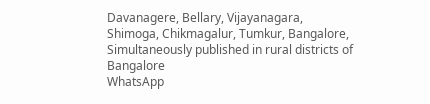Davanagere, Bellary, Vijayanagara, Shimoga, Chikmagalur, Tumkur, Bangalore, Simultaneously published in rural districts of Bangalore
WhatsApp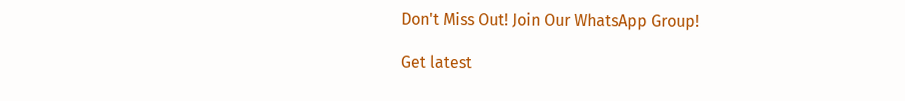Don't Miss Out! Join Our WhatsApp Group!

Get latest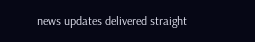news updates delivered straight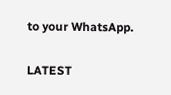to your WhatsApp.

LATEST